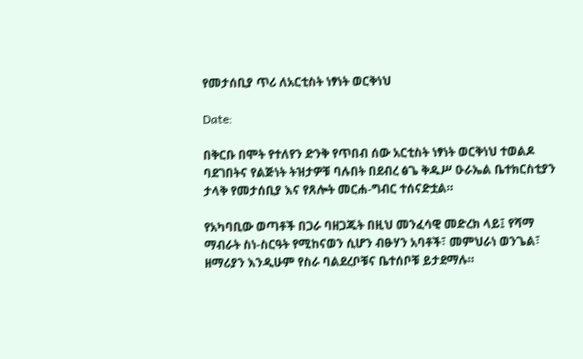የመታሰቢያ ጥሪ ለአርቲስት ነፃነት ወርቅነህ

Date:

በቅርቡ በሞት የተለየን ድንቅ የጥበብ ሰው አርቲስት ነፃነት ወርቅነህ ተወልዶ ባደገበትና የልጅነት ትዝታዎቹ ባሉበት በደብረ ፅጌ ቅዱሥ ዑራኤል ቤተክርስቲያን ታላቅ የመታሰቢያ እና የጸሎት መርሐ-ግብር ተሰናድቷል።

የአካባቢው ወጣቶች በጋራ ባዘጋጁት በዚህ መንፈሳዊ መድረክ ላይ፤ የሻማ ማብራት ስነ-ስርዓት የሚከናወን ሲሆን ብፁሃን አባቶች፣ መምህራነ ወንጌል፣ ዘማሪያን እንዲሁም የስራ ባልደረቦቹና ቤተሰቦቹ ይታደማሉ።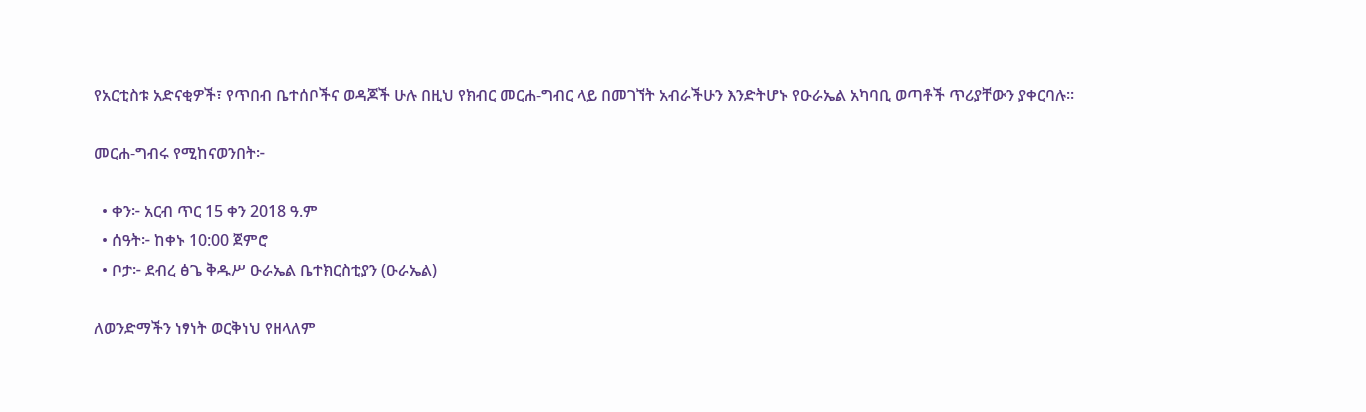የአርቲስቱ አድናቂዎች፣ የጥበብ ቤተሰቦችና ወዳጆች ሁሉ በዚህ የክብር መርሐ-ግብር ላይ በመገኘት አብራችሁን እንድትሆኑ የዑራኤል አካባቢ ወጣቶች ጥሪያቸውን ያቀርባሉ።

መርሐ-ግብሩ የሚከናወንበት፦

  • ቀን፦ አርብ ጥር 15 ቀን 2018 ዓ.ም
  • ሰዓት፦ ከቀኑ 10:00 ጀምሮ
  • ቦታ፦ ደብረ ፅጌ ቅዱሥ ዑራኤል ቤተክርስቲያን (ዑራኤል)

ለወንድማችን ነፃነት ወርቅነህ የዘላለም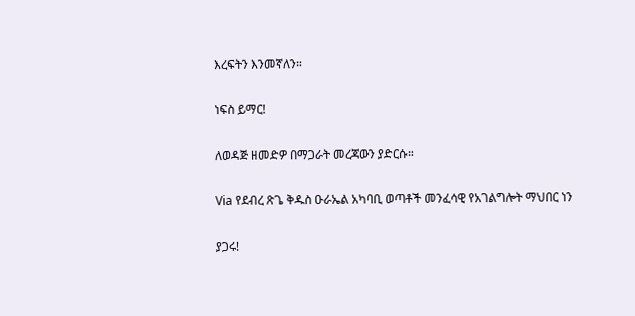እረፍትን እንመኛለን።

ነፍስ ይማር!

ለወዳጅ ዘመድዎ በማጋራት መረጃውን ያድርሱ።

Via የደብረ ጽጌ ቅዱስ ዑራኤል አካባቢ ወጣቶች መንፈሳዊ የአገልግሎት ማህበር ነን

ያጋሩ!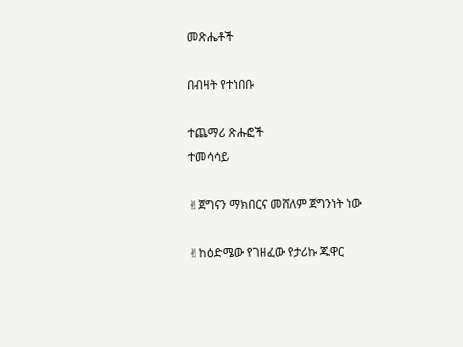መጽሔቶች

በብዛት የተነበቡ

ተጨማሪ ጽሑፎች
ተመሳሳይ

✌ጀግናን ማክበርና መሸለም ጀግንነት ነው

✌ከዕድሜው የገዘፈው የታሪኩ ጁዋር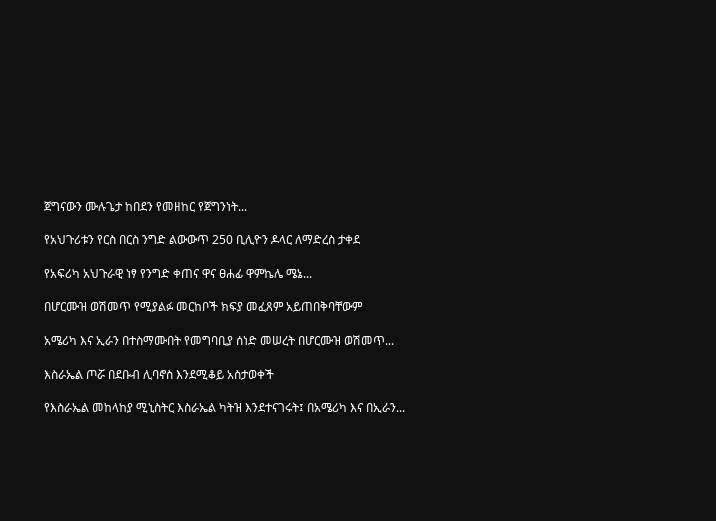ጀግናውን ሙሉጌታ ከበደን የመዘከር የጀግንነት...

የአህጉሪቱን የርስ በርስ ንግድ ልውውጥ 250 ቢሊዮን ዶላር ለማድረስ ታቀደ

የአፍሪካ አህጉራዊ ነፃ የንግድ ቀጠና ዋና ፀሐፊ ዋምኬሌ ሜኔ...

በሆርሙዝ ወሽመጥ የሚያልፉ መርከቦች ክፍያ መፈጸም አይጠበቅባቸውም

አሜሪካ እና ኢራን በተስማሙበት የመግባቢያ ሰነድ መሠረት በሆርሙዝ ወሽመጥ...

እስራኤል ጦሯ በደቡብ ሊባኖስ እንደሚቆይ አስታወቀች

የእስራኤል መከላከያ ሚኒስትር እስራኤል ካትዝ እንደተናገሩት፤ በአሜሪካ እና በኢራን...